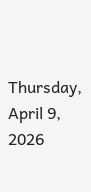Thursday, April 9, 2026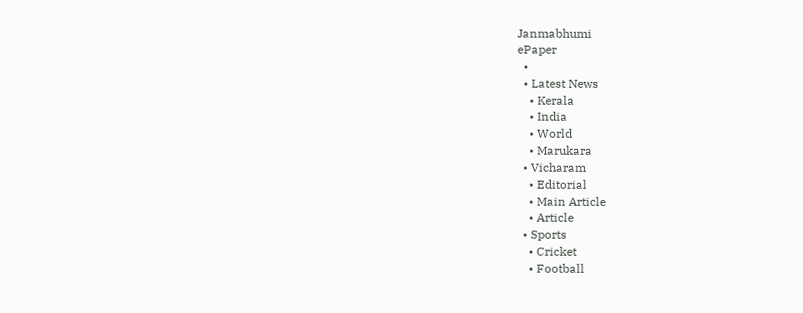Janmabhumi
ePaper
  •
  • Latest News
    • Kerala
    • India
    • World
    • Marukara
  • Vicharam
    • Editorial
    • Main Article
    • Article
  • Sports
    • Cricket
    • Football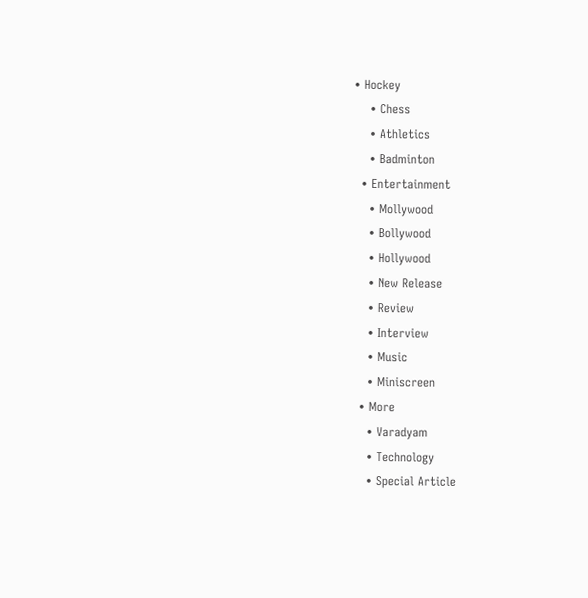• Hockey
    • Chess
    • Athletics
    • Badminton
  • Entertainment
    • Mollywood
    • Bollywood
    • Hollywood
    • New Release
    • Review
    • Interview
    • Music
    • Miniscreen
  • More
    • Varadyam
    • Technology
    • Special Article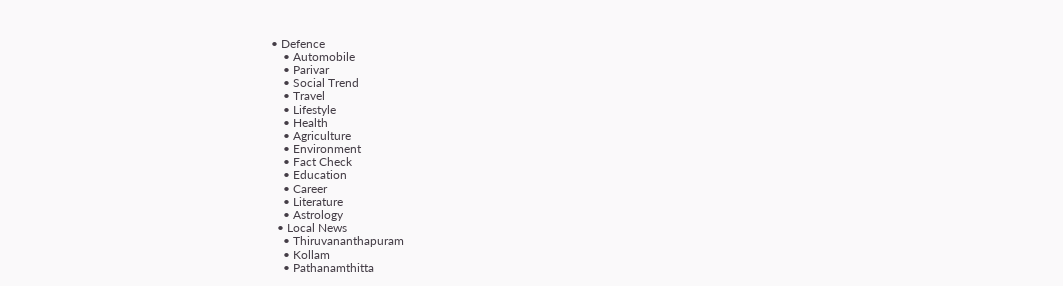• Defence
    • Automobile
    • Parivar
    • Social Trend
    • Travel
    • Lifestyle
    • Health
    • Agriculture
    • Environment
    • Fact Check
    • Education
    • Career
    • Literature
    • Astrology
  • Local News
    • Thiruvananthapuram
    • Kollam
    • Pathanamthitta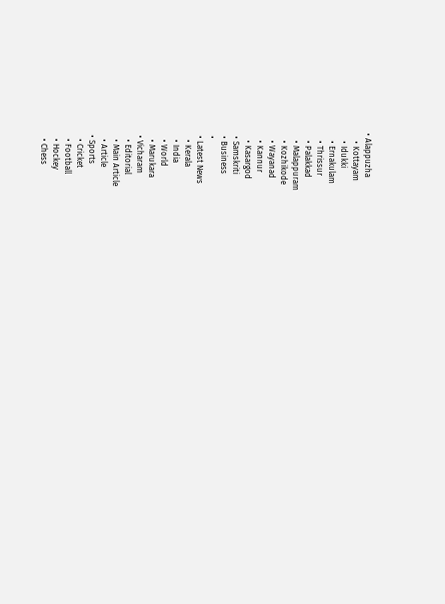• Alappuzha
    • Kottayam
    • Idukki
    • Ernakulam
    • Thrissur
    • Palakkad
    • Malappuram
    • Kozhikode
    • Wayanad
    • Kannur
    • Kasargod
  • Samskriti
  • Business
  •
  • Latest News
    • Kerala
    • India
    • World
    • Marukara
  • Vicharam
    • Editorial
    • Main Article
    • Article
  • Sports
    • Cricket
    • Football
    • Hockey
    • Chess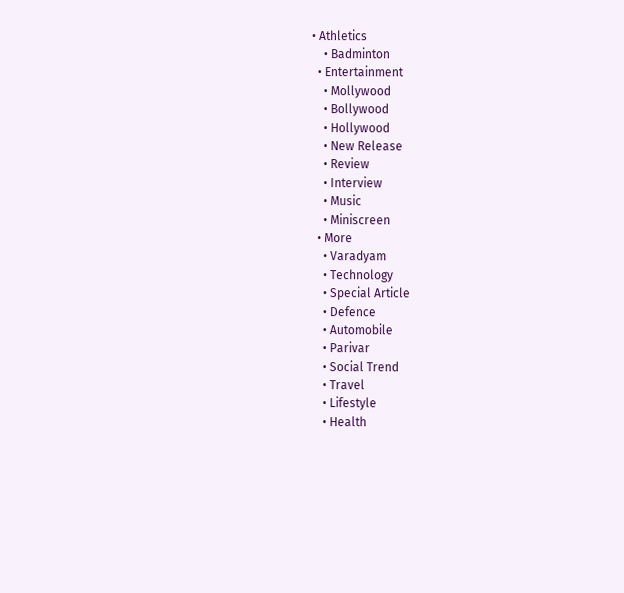• Athletics
    • Badminton
  • Entertainment
    • Mollywood
    • Bollywood
    • Hollywood
    • New Release
    • Review
    • Interview
    • Music
    • Miniscreen
  • More
    • Varadyam
    • Technology
    • Special Article
    • Defence
    • Automobile
    • Parivar
    • Social Trend
    • Travel
    • Lifestyle
    • Health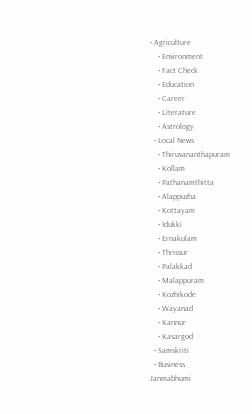• Agriculture
    • Environment
    • Fact Check
    • Education
    • Career
    • Literature
    • Astrology
  • Local News
    • Thiruvananthapuram
    • Kollam
    • Pathanamthitta
    • Alappuzha
    • Kottayam
    • Idukki
    • Ernakulam
    • Thrissur
    • Palakkad
    • Malappuram
    • Kozhikode
    • Wayanad
    • Kannur
    • Kasargod
  • Samskriti
  • Business
Janmabhumi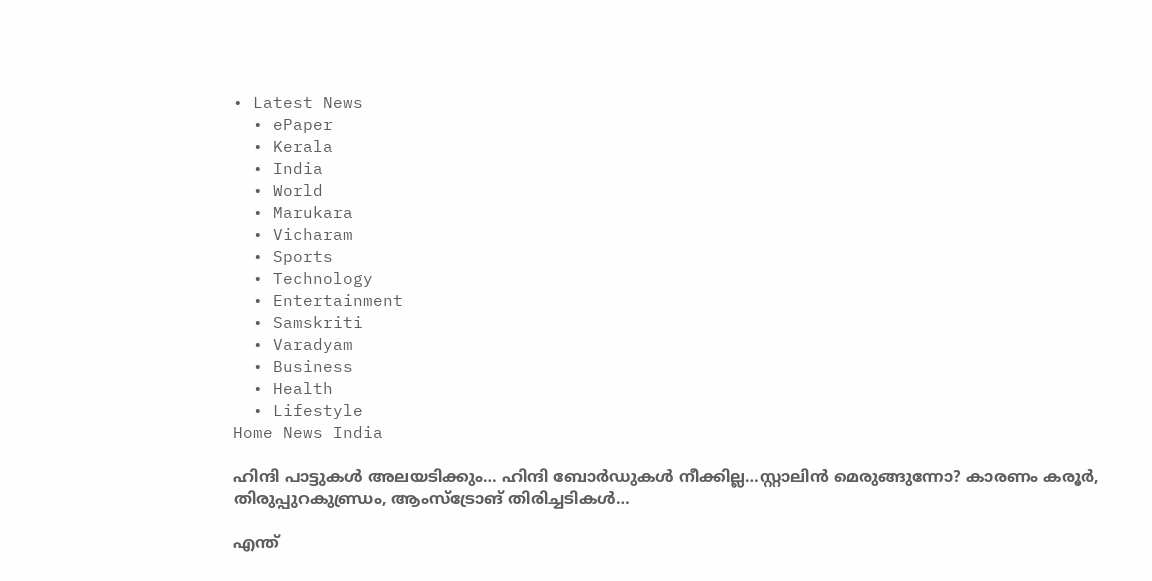• Latest News
  • ePaper
  • Kerala
  • India
  • World
  • Marukara
  • Vicharam
  • Sports
  • Technology
  • Entertainment
  • Samskriti
  • Varadyam
  • Business
  • Health
  • Lifestyle
Home News India

ഹിന്ദി പാട്ടുകള്‍ അലയടിക്കും… ഹിന്ദി ബോര്‍ഡുകള്‍ നീക്കില്ല…സ്റ്റാലിന്‍ മെരുങ്ങുന്നോ? കാരണം കരൂര്‍, തിരുപ്പുറകുണ്ഡ്രം, ആംസ്ട്രോങ് തിരിച്ചടികള്‍…

എന്ത്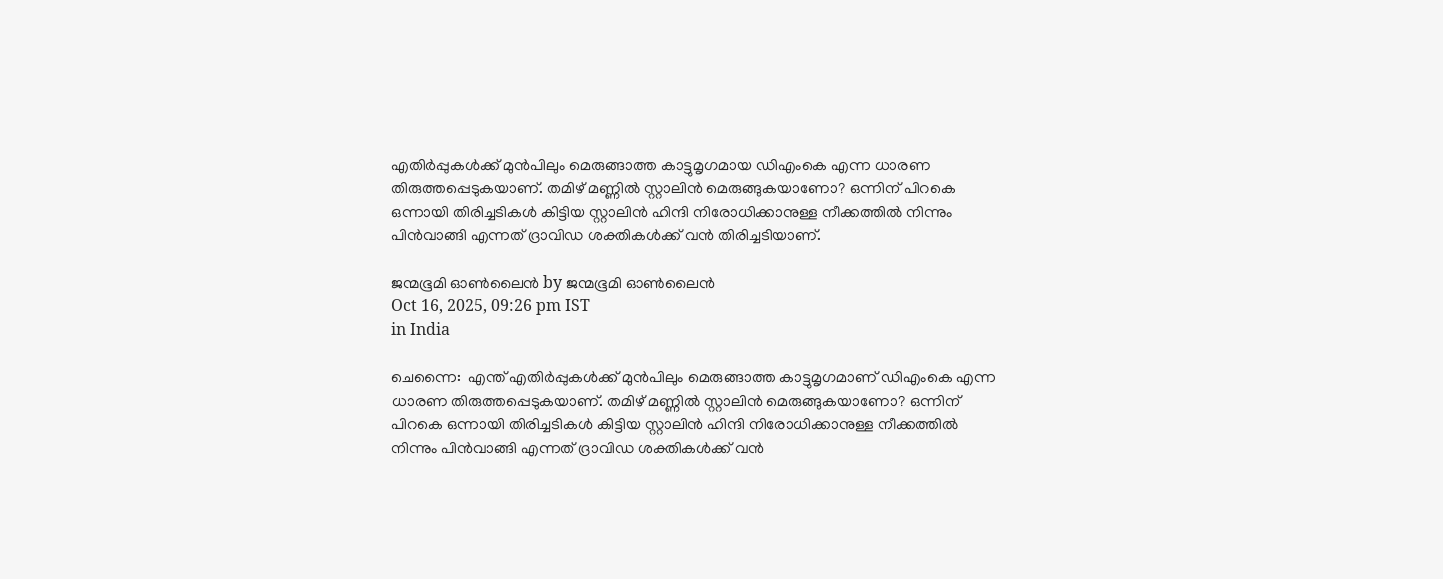എതിര്‍പ്പുകള്‍ക്ക് മുന്‍പിലും മെരുങ്ങാത്ത കാട്ടുമൃഗമായ ഡിഎംകെ എന്ന ധാരണ തിരുത്തപ്പെടുകയാണ്. തമിഴ് മണ്ണില്‍ സ്റ്റാലിന്‍ മെരുങ്ങുകയാണോ? ഒന്നിന് പിറകെ ഒന്നായി തിരിച്ചടികള്‍ കിട്ടിയ സ്റ്റാലിന്‍ ഹിന്ദി നിരോധിക്കാനുള്ള നീക്കത്തില്‍ നിന്നും പിന്‍വാങ്ങി എന്നത് ദ്രാവിഡ ശക്തികള്‍ക്ക് വന്‍ തിരിച്ചടിയാണ്.

ജന്മഭൂമി ഓണ്‍ലൈന്‍ by ജന്മഭൂമി ഓണ്‍ലൈന്‍
Oct 16, 2025, 09:26 pm IST
in India

ചെന്നൈ:  എന്ത് എതിര്‍പ്പുകള്‍ക്ക് മുന്‍പിലും മെരുങ്ങാത്ത കാട്ടുമൃഗമാണ് ഡിഎംകെ എന്ന ധാരണ തിരുത്തപ്പെടുകയാണ്. തമിഴ് മണ്ണില്‍ സ്റ്റാലിന്‍ മെരുങ്ങുകയാണോ? ഒന്നിന് പിറകെ ഒന്നായി തിരിച്ചടികള്‍ കിട്ടിയ സ്റ്റാലിന്‍ ഹിന്ദി നിരോധിക്കാനുള്ള നീക്കത്തില്‍ നിന്നും പിന്‍വാങ്ങി എന്നത് ദ്രാവിഡ ശക്തികള്‍ക്ക് വന്‍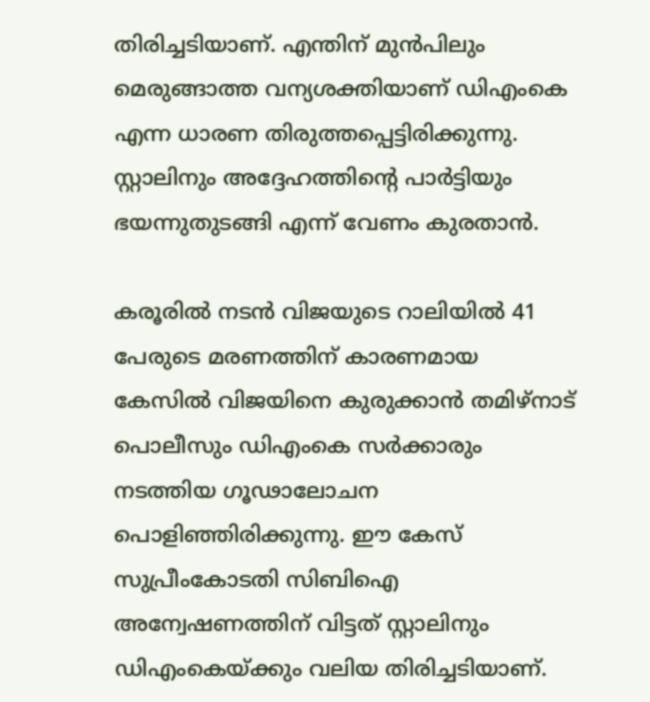തിരിച്ചടിയാണ്. എന്തിന് മുന്‍പിലും മെരുങ്ങാത്ത വന്യശക്തിയാണ് ഡിഎംകെ  എന്ന ധാരണ തിരുത്തപ്പെട്ടിരിക്കുന്നു. സ്റ്റാലിനും അദ്ദേഹത്തിന്റെ പാര്‍ട്ടിയും ഭയന്നുതുടങ്ങി എന്ന് വേണം കുരതാന്‍.

കരൂരില്‍ നടന്‍ വിജയുടെ റാലിയില്‍ 41 പേരുടെ മരണത്തിന് കാരണമായ കേസില്‍ വിജയിനെ കുരുക്കാന്‍ തമിഴ്നാട് പൊലീസും ഡിഎംകെ സര്‍ക്കാരും നടത്തിയ ഗൂഢാലോചന പൊളിഞ്ഞിരിക്കുന്നു. ഈ കേസ് സുപ്രീംകോടതി സിബിഐ അന്വേഷണത്തിന് വിട്ടത് സ്റ്റാലിനും ഡിഎംകെയ്‌ക്കും വലിയ തിരിച്ചടിയാണ്.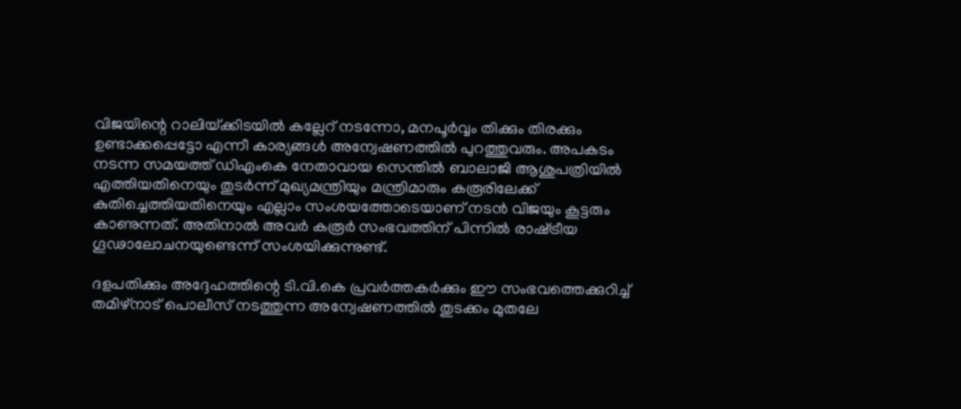വിജയിന്റെ റാലിയ്‌ക്കിടയില്‍ കല്ലേറ് നടന്നോ, മനപൂര്‍വ്വം തിക്കും തിരക്കും ഉണ്ടാക്കപ്പെട്ടോ എന്നീ കാര്യങ്ങള്‍ അന്വേഷണത്തില്‍ പുറത്തുവരും. അപകടം നടന്ന സമയത്ത് ഡിഎംകെ നേതാവായ സെന്തിൽ ബാലാജി ആശുപത്രിയിൽ എത്തിയതിനെയും തുടർന്ന് മുഖ്യമന്ത്രിയും മന്ത്രിമാരും കരൂരിലേക്ക് കുതിച്ചെത്തിയതിനെയും എല്ലാം സംശയത്തോടെയാണ് നടന്‍ വിജയും കൂട്ടരും കാണുന്നത്. അതിനാല്‍ അവര്‍ കരൂർ സംഭവത്തിന് പിന്നിൽ രാഷ്‌ട്രീയ ഗൂഢാലോചനയുണ്ടെന്ന് സംശയിക്കുന്നുണ്ട്.

ദളപതിക്കും അദ്ദേഹത്തിന്റെ ടി.വി.കെ പ്രവർത്തകർക്കും ഈ സംഭവത്തെക്കുറിച്ച് തമിഴ്നാട് പൊലീസ് നടത്തുന്ന അന്വേഷണത്തില്‍ തുടക്കം മുതലേ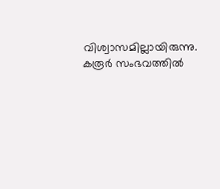വിശ്വാസമില്ലായിരുന്നു.  കരൂർ സംഭവത്തിൽ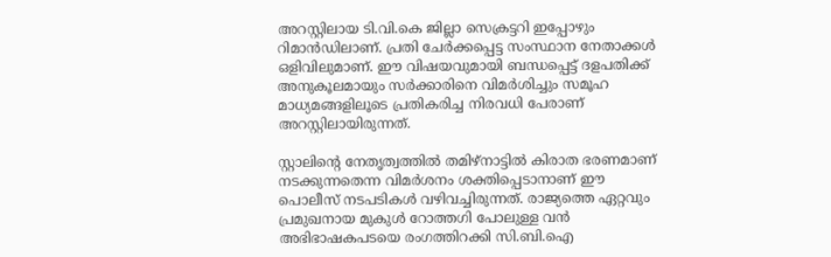അറസ്റ്റിലായ ടി.വി.കെ ജില്ലാ സെക്രട്ടറി ഇപ്പോഴും റിമാൻഡിലാണ്. പ്രതി ചേർക്കപ്പെട്ട സംസ്ഥാന നേതാക്കൾ ഒളിവിലുമാണ്. ഈ വിഷയവുമായി ബന്ധപ്പെട്ട് ദളപതിക്ക് അനുകൂലമായും സർക്കാരിനെ വിമർശിച്ചും സമൂഹ മാധ്യമങ്ങളിലൂടെ പ്രതികരിച്ച നിരവധി പേരാണ് അറസ്റ്റിലായിരുന്നത്.

സ്റ്റാലിന്റെ നേതൃത്വത്തിൽ തമിഴ്നാട്ടിൽ കിരാത ഭരണമാണ് നടക്കുന്നതെന്ന വിമർശനം ശക്തിപ്പെടാനാണ് ഈ പൊലീസ് നടപടികൾ വഴിവച്ചിരുന്നത്. രാജ്യത്തെ ഏറ്റവും പ്രമുഖനായ മുകുൾ റോത്തഗി പോലുള്ള വൻ അഭിഭാഷകപടയെ രംഗത്തിറക്കി സി.ബി.ഐ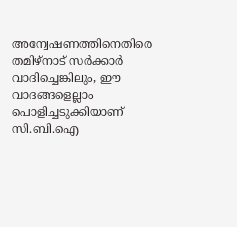അന്വേഷണത്തിനെതിരെ തമിഴ്നാട് സർക്കാർ വാദിച്ചെങ്കിലും, ഈ വാദങ്ങളെല്ലാം പൊളിച്ചടുക്കിയാണ് സി.ബി.ഐ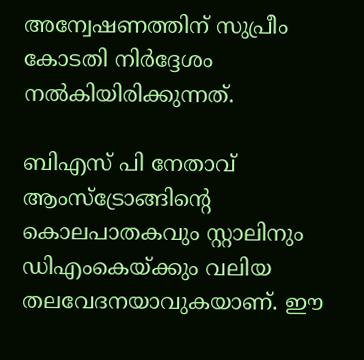അന്വേഷണത്തിന് സുപ്രീം കോടതി നിർദ്ദേശം നൽകിയിരിക്കുന്നത്.

ബിഎസ് പി നേതാവ് ആംസ്ട്രോങ്ങിന്റെ കൊലപാതകവും സ്റ്റാലിനും ഡിഎംകെയ്‌ക്കും വലിയ തലവേദനയാവുകയാണ്. ഈ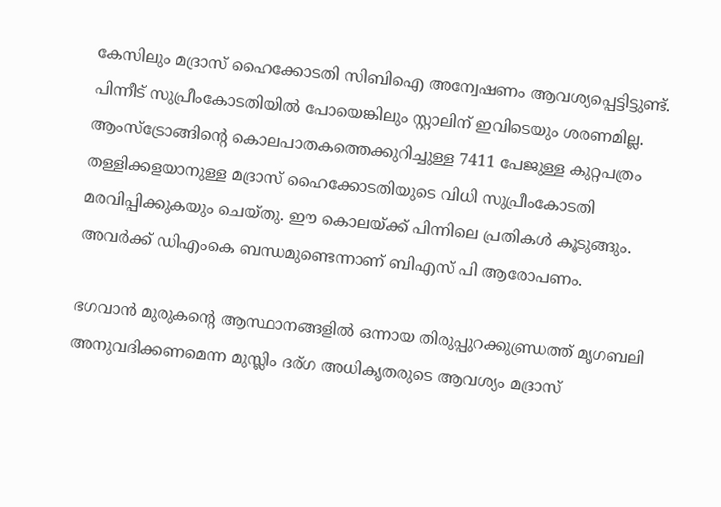കേസിലും മദ്രാസ് ഹൈക്കോടതി സിബിഐ അന്വേഷണം ആവശ്യപ്പെട്ടിട്ടുണ്ട്. പിന്നീട് സുപ്രീംകോടതിയില്‍ പോയെങ്കിലും സ്റ്റാലിന് ഇവിടെയും ശരണമില്ല. ആംസ്ട്രോങ്ങിന്റെ കൊലപാതകത്തെക്കുറിച്ചുള്ള 7411 പേജുള്ള കുറ്റപത്രം തള്ളിക്കളയാനുള്ള മദ്രാസ് ഹൈക്കോടതിയുടെ വിധി സുപ്രീംകോടതി മരവിപ്പിക്കുകയും ചെയ്തു. ഈ കൊലയ്‌ക്ക് പിന്നിലെ പ്രതികള്‍ കൂടുങ്ങും. അവര്‍ക്ക് ഡിഎംകെ ബന്ധമുണ്ടെന്നാണ് ബിഎസ് പി ആരോപണം.

ഭഗവാന്‍ മുരുകന്റെ ആസ്ഥാനങ്ങളില്‍ ഒന്നായ തിരുപ്പുറക്കുണ്ഡ്രത്ത് മൃഗബലി അനുവദിക്കണമെന്ന മുസ്ലിം ദര‍്ഗ അധികൃതരുടെ ആവശ്യം മദ്രാസ്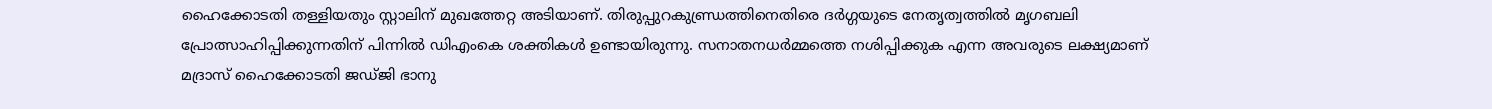ഹൈക്കോടതി തള്ളിയതും സ്റ്റാലിന് മുഖത്തേറ്റ അടിയാണ്. തിരുപ്പുറകുണ്ഡ്രത്തിനെതിരെ ദര്‍ഗ്ഗയുടെ നേതൃത്വത്തില്‍ മൃഗബലി പ്രോത്സാഹിപ്പിക്കുന്നതിന് പിന്നില്‍ ഡിഎംകെ ശക്തികള്‍ ഉണ്ടായിരുന്നു. സനാതനധര്‍മ്മത്തെ നശിപ്പിക്കുക എന്ന അവരുടെ ലക്ഷ്യമാണ് മദ്രാസ് ഹൈക്കോടതി ജഡ്ജി ഭാനു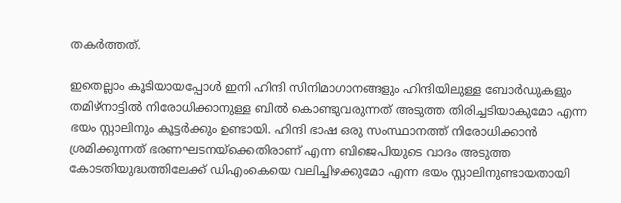തകര്‍ത്തത്.

ഇതെല്ലാം കൂടിയായപ്പോള്‍ ഇനി ഹിന്ദി സിനിമാഗാനങ്ങളും ഹിന്ദിയിലുള്ള ബോര്‍ഡുകളും തമിഴ്നാട്ടില്‍ നിരോധിക്കാനുള്ള ബില്‍ കൊണ്ടുവരുന്നത് അടുത്ത തിരിച്ചടിയാകുമോ എന്ന ഭയം സ്റ്റാലിനും കൂട്ടര്‍ക്കും ഉണ്ടായി. ഹിന്ദി ഭാഷ ഒരു സംസ്ഥാനത്ത് നിരോധിക്കാന്‍ ശ്രമിക്കുന്നത് ഭരണഘടനയ്‌ക്കെതിരാണ് എന്ന ബിജെപിയുടെ വാദം അടുത്ത കോടതിയുദ്ധത്തിലേക്ക് ഡിഎംകെയെ വലിച്ചിഴക്കുമോ എന്ന ഭയം സ്റ്റാലിനുണ്ടായതായി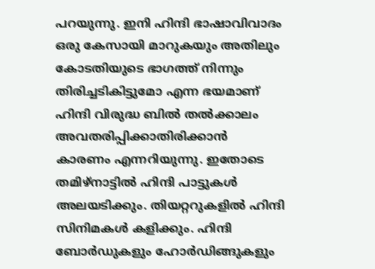പറയുന്നു. ഇനി ഹിന്ദി ഭാഷാവിവാദം ഒരു കേസായി മാറുകയും അതിലും കോടതിയുടെ ഭാഗത്ത് നിന്നും തിരിച്ചടികിട്ടുമോ എന്ന ഭയമാണ് ഹിന്ദി വിരുദ്ധ ബില്‍ തല്‍ക്കാലം അവതരിപ്പിക്കാതിരിക്കാന്‍ കാരണം എന്നറിയുന്നു. ഇതോടെ തമിഴ്നാട്ടില്‍ ഹിന്ദി പാട്ടുകള്‍ അലയടിക്കും. തിയറ്ററുകളില്‍ ഹിന്ദി സിനിമകള്‍ കളിക്കും. ഹിന്ദി ബോര്‍ഡുകളും ഹോര്‍ഡിങ്ങുകളും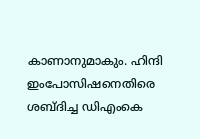കാണാനുമാകും. ഹിന്ദി ഇംപോസിഷനെതിരെ ശബ്ദിച്ച ഡിഎംകെ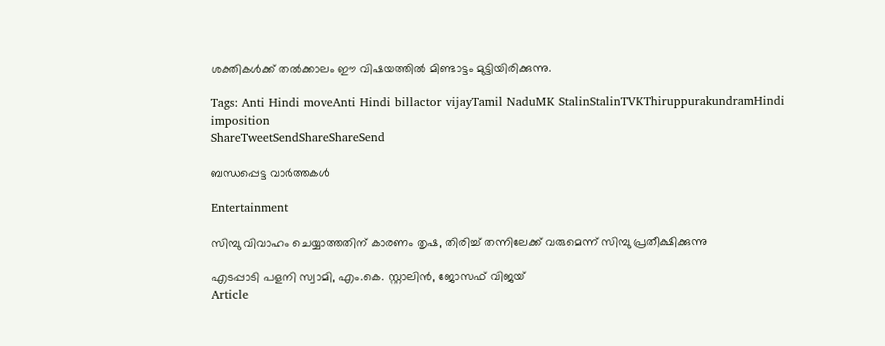ശക്തികള്‍ക്ക് തല്‍ക്കാലം ഈ വിഷയത്തില്‍ മിണ്ടാട്ടം മുട്ടിയിരിക്കുന്നു.

Tags: Anti Hindi moveAnti Hindi billactor vijayTamil NaduMK StalinStalinTVKThiruppurakundramHindi imposition
ShareTweetSendShareShareSend

ബന്ധപ്പെട്ട വാര്‍ത്തകള്‍

Entertainment

സിമ്പു വിവാഹം ചെയ്യാത്തതിന് കാരണം തൃഷ, തിരിച്ച് തന്നിലേക്ക് വരുമെന്ന് സിമ്പു പ്രതീക്ഷിക്കുന്നു

എടപ്പാടി പളനി സ്വാമി, എം.കെ. സ്റ്റാലിന്‍, ജോസഫ് വിജയ്‌
Article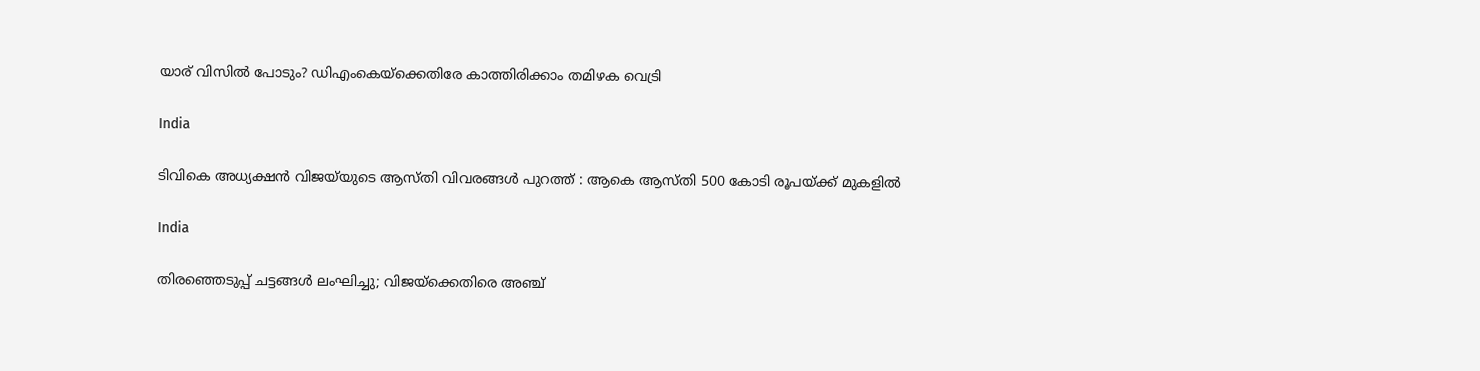യാര് വിസില്‍ പോടും? ഡിഎംകെയ്‌ക്കെതിരേ കാത്തിരിക്കാം തമിഴക വെട്രി

India

ടിവികെ അധ്യക്ഷൻ വിജയ്‌യുടെ ആസ്തി വിവരങ്ങൾ പുറത്ത് : ആകെ ആസ്തി 500 കോടി രൂപയ്‌ക്ക് മുകളിൽ

India

തിരഞ്ഞെടുപ്പ് ചട്ടങ്ങള്‍ ലംഘിച്ചു; വിജയ്‌ക്കെതിരെ അഞ്ച്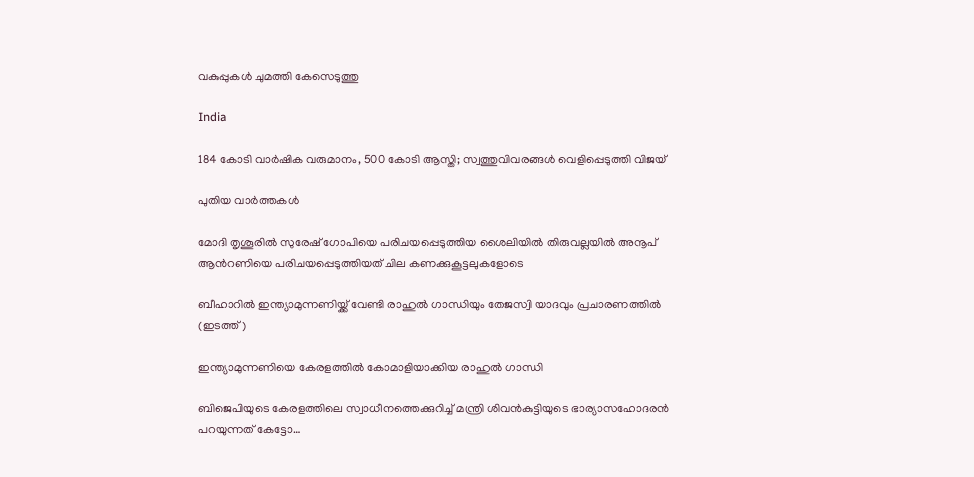വകുപ്പുകള്‍ ചുമത്തി കേസെടുത്തു

India

184 കോടി വാർഷിക വരുമാനം, 500 കോടി ആസ്തി; സ്വത്തുവിവരങ്ങൾ വെളിപ്പെടുത്തി വിജയ്

പുതിയ വാര്‍ത്തകള്‍

മോദി തൃശൂരില്‍ സുരേഷ് ഗോപിയെ പരിചയപ്പെടുത്തിയ ശൈലിയില്‍ തിരുവല്ലയില്‍ അനൂപ് ആന്‍റണിയെ പരിചയപ്പെടുത്തിയത് ചില കണക്കുകൂട്ടലുകളോടെ

ബീഹാറില്‍ ഇന്ത്യാമുന്നണിയ്ക്ക് വേണ്ടി രാഹുല്‍ ഗാന്ധിയും തേജസ്വി യാദവും പ്രചാരണത്തില്‍ (ഇടത്ത്)

ഇന്ത്യാമുന്നണിയെ കേരളത്തില്‍ കോമാളിയാക്കിയ രാഹുല്‍ ഗാന്ധി

ബിജെപിയുടെ കേരളത്തിലെ സ്വാധീനത്തെക്കുറിച്ച് മന്ത്രി ശിവന്‍കുട്ടിയുടെ ഭാര്യാസഹോദരന്‍ പറയുന്നത് കേട്ടോ…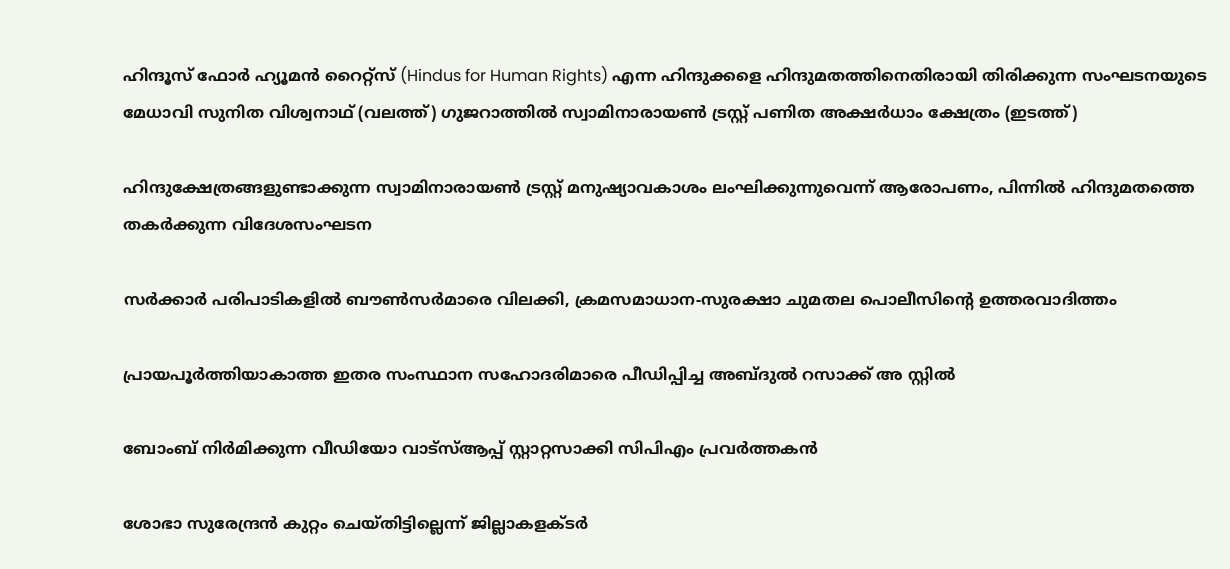ഹിന്ദൂസ് ഫോര്‍ ഹ്യൂമന്‍ റൈറ്റ്സ് (Hindus for Human Rights) എന്ന ഹിന്ദുക്കളെ ഹിന്ദുമതത്തിനെതിരായി തിരിക്കുന്ന സംഘടനയുടെ മേധാവി സുനിത വിശ്വനാഥ് (വലത്ത്) ഗുജറാത്തില്‍ സ്വാമിനാരായണ്‍ ട്രസ്റ്റ് പണിത അക്ഷര്‍ധാം ക്ഷേത്രം (ഇടത്ത്)

ഹിന്ദുക്ഷേത്രങ്ങളുണ്ടാക്കുന്ന സ്വാമിനാരായണ്‍ ട്രസ്റ്റ് മനുഷ്യാവകാശം ലംഘിക്കുന്നുവെന്ന് ആരോപണം, പിന്നില്‍ ഹിന്ദുമതത്തെ തകര്‍ക്കുന്ന വിദേശസംഘടന

സര്‍ക്കാര്‍ പരിപാടികളില്‍ ബൗണ്‍സര്‍മാരെ വിലക്കി, ക്രമസമാധാന-സുരക്ഷാ ചുമതല പൊലീസിന്റെ ഉത്തരവാദിത്തം

പ്രായപൂര്‍ത്തിയാകാത്ത ഇതര സംസ്ഥാന സഹോദരിമാരെ പീഡിപ്പിച്ച അബ്ദുല്‍ റസാക്ക് അ സ്റ്റില്‍

ബോംബ് നിര്‍മിക്കുന്ന വീഡിയോ വാട്‌സ്ആപ്പ് സ്റ്റാറ്റസാക്കി സിപിഎം പ്രവര്‍ത്തകന്‍

ശോഭാ സുരേന്ദ്രന്‍ കുറ്റം ചെയ്തിട്ടില്ലെന്ന് ജില്ലാകളക്ടര്‍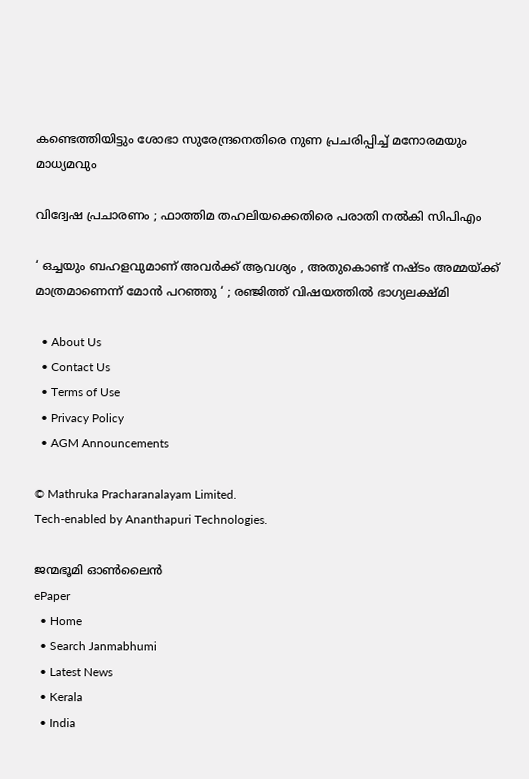കണ്ടെത്തിയിട്ടും ശോഭാ സുരേന്ദ്രനെതിരെ നുണ പ്രചരിപ്പിച്ച് മനോരമയും മാധ്യമവും

വിദ്വേഷ പ്രചാരണം ; ഫാത്തിമ തഹലിയക്കെതിരെ പരാതി നല്‍കി സിപിഎം

‘ ഒച്ചയും ബഹളവുമാണ് അവർക്ക് ആവശ്യം , അതുകൊണ്ട് നഷ്ടം അമ്മയ്‌ക്ക് മാത്രമാണെന്ന് മോൻ പറഞ്ഞു ‘ ; രഞ്ജിത്ത് വിഷയത്തിൽ ഭാഗ്യലക്ഷ്മി

  • About Us
  • Contact Us
  • Terms of Use
  • Privacy Policy
  • AGM Announcements

© Mathruka Pracharanalayam Limited.
Tech-enabled by Ananthapuri Technologies.

ജന്മഭൂമി ഓണ്‍ലൈന്‍
ePaper
  • Home
  • Search Janmabhumi
  • Latest News
  • Kerala
  • India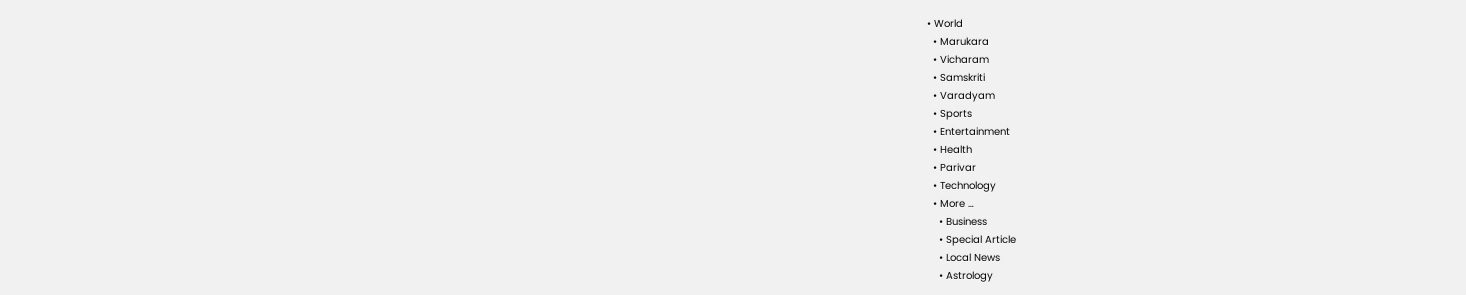• World
  • Marukara
  • Vicharam
  • Samskriti
  • Varadyam
  • Sports
  • Entertainment
  • Health
  • Parivar
  • Technology
  • More …
    • Business
    • Special Article
    • Local News
    • Astrology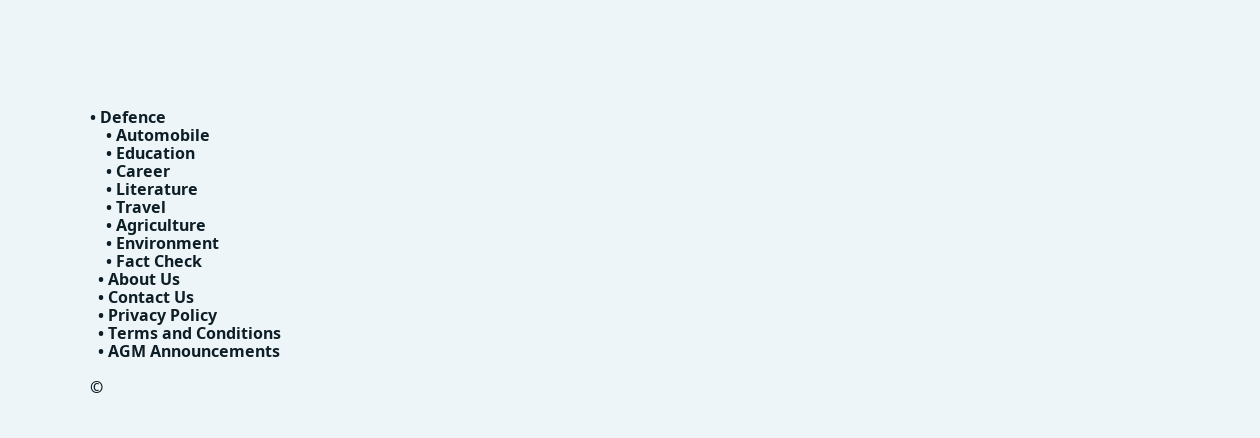• Defence
    • Automobile
    • Education
    • Career
    • Literature
    • Travel
    • Agriculture
    • Environment
    • Fact Check
  • About Us
  • Contact Us
  • Privacy Policy
  • Terms and Conditions
  • AGM Announcements

©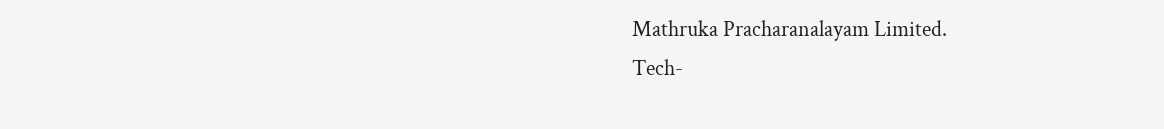Mathruka Pracharanalayam Limited.
Tech-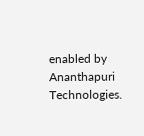enabled by Ananthapuri Technologies.